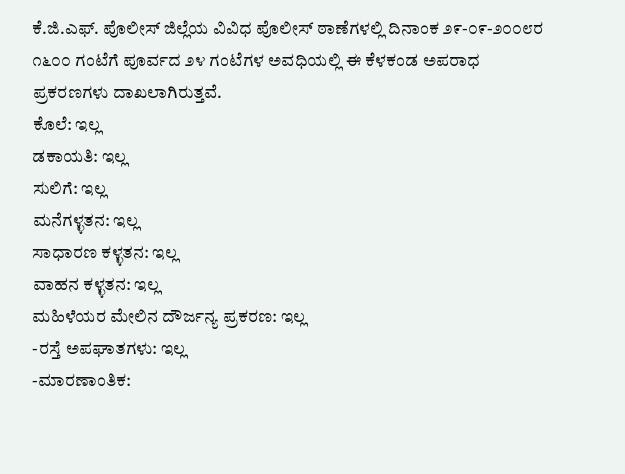ಕೆ.ಜಿ.ಎಫ್. ಪೊಲೀಸ್ ಜಿಲ್ಲೆಯ ವಿವಿಧ ಪೊಲೀಸ್ ಠಾಣೆಗಳಲ್ಲಿ ದಿನಾಂಕ ೨೯-೦೯-೨೦೦೮ರ ೧೬೦೦ ಗಂಟೆಗೆ ಪೂರ್ವದ ೨೪ ಗಂಟೆಗಳ ಅವಧಿಯಲ್ಲಿ ಈ ಕೆಳಕಂಡ ಅಪರಾಧ ಪ್ರಕರಣಗಳು ದಾಖಲಾಗಿರುತ್ತವೆ.
ಕೊಲೆ: ಇಲ್ಲ
ಡಕಾಯತಿ: ಇಲ್ಲ
ಸುಲಿಗೆ: ಇಲ್ಲ
ಮನೆಗಳ್ಳತನ: ಇಲ್ಲ
ಸಾಧಾರಣ ಕಳ್ಳತನ: ಇಲ್ಲ
ವಾಹನ ಕಳ್ಳತನ: ಇಲ್ಲ
ಮಹಿಳೆಯರ ಮೇಲಿನ ದೌರ್ಜನ್ಯ ಪ್ರಕರಣ: ಇಲ್ಲ
-ರಸ್ತೆ ಅಪಘಾತಗಳು: ಇಲ್ಲ
-ಮಾರಣಾಂತಿಕ: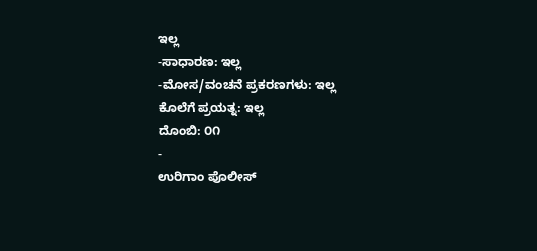ಇಲ್ಲ
-ಸಾಧಾರಣ: ಇಲ್ಲ
-ಮೋಸ/ವಂಚನೆ ಪ್ರಕರಣಗಳು: ಇಲ್ಲ
ಕೊಲೆಗೆ ಪ್ರಯತ್ನ: ಇಲ್ಲ
ದೊಂಬಿ: ೦೧
-
ಉರಿಗಾಂ ಪೊಲೀಸ್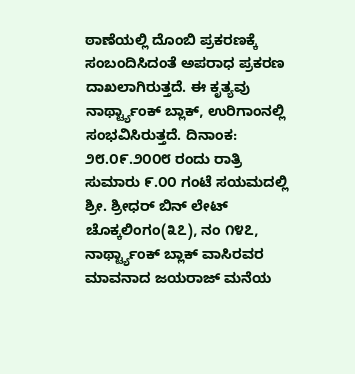ಠಾಣೆಯಲ್ಲಿ ದೊಂಬಿ ಪ್ರಕರಣಕ್ಕೆ ಸಂಬಂದಿಸಿದಂತೆ ಅಪರಾಧ ಪ್ರಕರಣ ದಾಖಲಾಗಿರುತ್ತದೆ. ಈ ಕೃತ್ಯವು ನಾರ್ಥ್ಟ್ಯಾಂಕ್ ಬ್ಲಾಕ್, ಉರಿಗಾಂನಲ್ಲಿ ಸಂಭವಿಸಿರುತ್ತದೆ. ದಿನಾಂಕ: ೨೮.೦೯.೨೦೦೮ ರಂದು ರಾತ್ರಿ ಸುಮಾರು ೯.೦೦ ಗಂಟೆ ಸಯಮದಲ್ಲಿ ಶ್ರೀ. ಶ್ರೀಧರ್ ಬಿನ್ ಲೇಟ್ ಚೊಕ್ಕಲಿಂಗಂ(೩೭), ನಂ ೧೪೭, ನಾರ್ಥ್ಟ್ಯಾಂಕ್ ಬ್ಲಾಕ್ ವಾಸಿರವರ ಮಾವನಾದ ಜಯರಾಜ್ ಮನೆಯ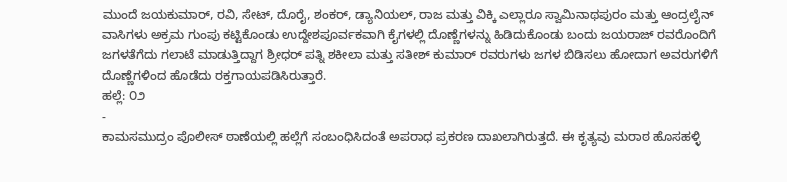ಮುಂದೆ ಜಯಕುಮಾರ್, ರವಿ, ಸೇಟ್, ದೊರೈ, ಶಂಕರ್, ಡ್ಯಾನಿಯಲ್, ರಾಜ ಮತ್ತು ವಿಕ್ಕಿ ಎಲ್ಲಾರೂ ಸ್ವಾಮಿನಾಥಪುರಂ ಮತ್ತು ಆಂದ್ರಲೈನ್ ವಾಸಿಗಳು ಅಕ್ರಮ ಗುಂಪು ಕಟ್ಟಿಕೊಂಡು ಉದ್ದೇಶಪೂರ್ವಕವಾಗಿ ಕೈಗಳಲ್ಲಿ ದೊಣ್ಣೆಗಳನ್ನು ಹಿಡಿದುಕೊಂಡು ಬಂದು ಜಯರಾಜ್ ರವರೊಂದಿಗೆ ಜಗಳತೆಗೆದು ಗಲಾಟೆ ಮಾಡುತ್ತಿದ್ದಾಗ ಶ್ರೀಧರ್ ಪತ್ನಿ ಶಕೀಲಾ ಮತ್ತು ಸತೀಶ್ ಕುಮಾರ್ ರವರುಗಳು ಜಗಳ ಬಿಡಿಸಲು ಹೋದಾಗ ಅವರುಗಳಿಗೆ ದೊಣ್ಣೆಗಳಿಂದ ಹೊಡೆದು ರಕ್ತಗಾಯಪಡಿಸಿರುತ್ತಾರೆ.
ಹಲ್ಲೆ: ೦೨
-
ಕಾಮಸಮುದ್ರಂ ಪೊಲೀಸ್ ಠಾಣೆಯಲ್ಲಿ ಹಲ್ಲೆಗೆ ಸಂಬಂಧಿಸಿದಂತೆ ಅಪರಾಧ ಪ್ರಕರಣ ದಾಖಲಾಗಿರುತ್ತದೆ. ಈ ಕೃತ್ಯವು ಮರಾಠ ಹೊಸಹಳ್ಳಿ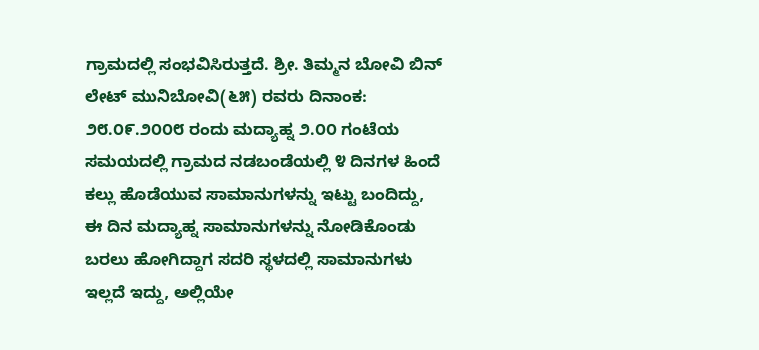ಗ್ರಾಮದಲ್ಲಿ ಸಂಭವಿಸಿರುತ್ತದೆ. ಶ್ರೀ. ತಿಮ್ಮನ ಬೋವಿ ಬಿನ್ ಲೇಟ್ ಮುನಿಬೋವಿ(೬೫) ರವರು ದಿನಾಂಕ: ೨೮.೦೯.೨೦೦೮ ರಂದು ಮದ್ಯಾಹ್ನ ೨.೦೦ ಗಂಟೆಯ ಸಮಯದಲ್ಲಿ ಗ್ರಾಮದ ನಡಬಂಡೆಯಲ್ಲಿ ೪ ದಿನಗಳ ಹಿಂದೆ ಕಲ್ಲು ಹೊಡೆಯುವ ಸಾಮಾನುಗಳನ್ನು ಇಟ್ಟು ಬಂದಿದ್ದು, ಈ ದಿನ ಮದ್ಯಾಹ್ನ ಸಾಮಾನುಗಳನ್ನು ನೋಡಿಕೊಂಡು ಬರಲು ಹೋಗಿದ್ದಾಗ ಸದರಿ ಸ್ಥಳದಲ್ಲಿ ಸಾಮಾನುಗಳು ಇಲ್ಲದೆ ಇದ್ದು, ಅಲ್ಲಿಯೇ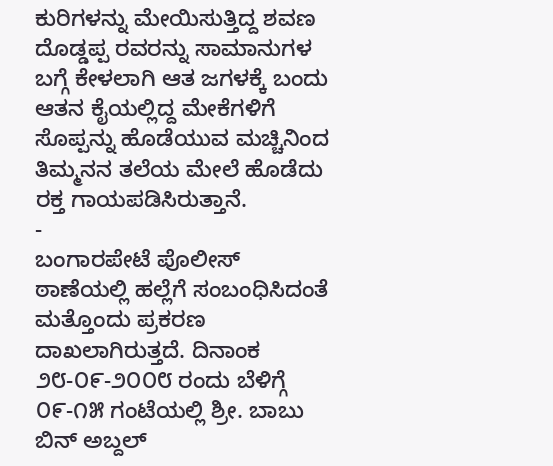ಕುರಿಗಳನ್ನು ಮೇಯಿಸುತ್ತಿದ್ದ ಶವಣ ದೊಡ್ಡಪ್ಪ ರವರನ್ನು ಸಾಮಾನುಗಳ ಬಗ್ಗೆ ಕೇಳಲಾಗಿ ಆತ ಜಗಳಕ್ಕೆ ಬಂದು ಆತನ ಕೈಯಲ್ಲಿದ್ದ ಮೇಕೆಗಳಿಗೆ ಸೊಪ್ಪನ್ನು ಹೊಡೆಯುವ ಮಚ್ಚಿನಿಂದ ತಿಮ್ಮನನ ತಲೆಯ ಮೇಲೆ ಹೊಡೆದು ರಕ್ತ ಗಾಯಪಡಿಸಿರುತ್ತಾನೆ.
-
ಬಂಗಾರಪೇಟೆ ಪೊಲೀಸ್ ಠಾಣೆಯಲ್ಲಿ ಹಲ್ಲೆಗೆ ಸಂಬಂಧಿಸಿದಂತೆ ಮತ್ತೊಂದು ಪ್ರಕರಣ ದಾಖಲಾಗಿರುತ್ತದೆ. ದಿನಾಂಕ ೨೮-೦೯-೨೦೦೮ ರಂದು ಬೆಳಿಗ್ಗೆ ೦೯-೧೫ ಗಂಟೆಯಲ್ಲಿ ಶ್ರೀ. ಬಾಬು ಬಿನ್ ಅಬ್ದಲ್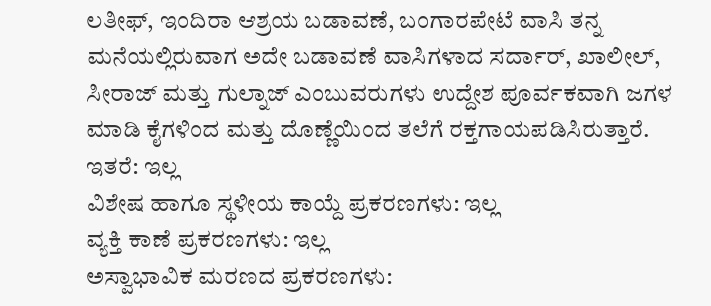ಲತೀಫ್, ಇಂದಿರಾ ಆಶ್ರಯ ಬಡಾವಣೆ, ಬಂಗಾರಪೇಟೆ ವಾಸಿ ತನ್ನ ಮನೆಯಲ್ಲಿರುವಾಗ ಅದೇ ಬಡಾವಣೆ ವಾಸಿಗಳಾದ ಸರ್ದಾರ್, ಖಾಲೀಲ್, ಸೀರಾಜ್ ಮತ್ತು ಗುಲ್ನಾಜ್ ಎಂಬುವರುಗಳು ಉದ್ದೇಶ ಪೂರ್ವಕವಾಗಿ ಜಗಳ ಮಾಡಿ ಕೈಗಳಿಂದ ಮತ್ತು ದೊಣ್ಣೆಯಿಂದ ತಲೆಗೆ ರಕ್ತಗಾಯಪಡಿಸಿರುತ್ತಾರೆ.
ಇತರೆ: ಇಲ್ಲ
ವಿಶೇಷ ಹಾಗೂ ಸ್ಥಳೀಯ ಕಾಯ್ದೆ ಪ್ರಕರಣಗಳು: ಇಲ್ಲ
ವ್ಯಕ್ತಿ ಕಾಣೆ ಪ್ರಕರಣಗಳು: ಇಲ್ಲ
ಅಸ್ವಾಭಾವಿಕ ಮರಣದ ಪ್ರಕರಣಗಳು: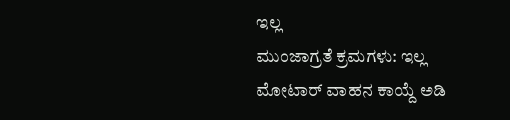ಇಲ್ಲ
ಮುಂಜಾಗ್ರತೆ ಕ್ರಮಗಳು: ಇಲ್ಲ
ಮೋಟಾರ್ ವಾಹನ ಕಾಯ್ದೆ ಅಡಿ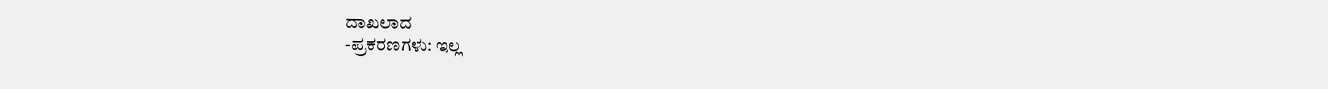ದಾಖಲಾದ
-ಪ್ರಕರಣಗಳು: ಇಲ್ಲ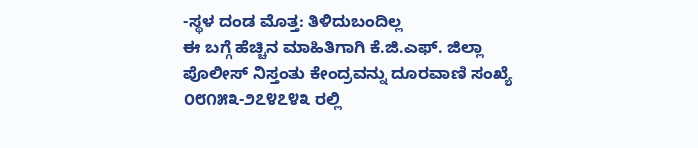-ಸ್ಥಳ ದಂಡ ಮೊತ್ತ: ತಿಳಿದುಬಂದಿಲ್ಲ
ಈ ಬಗ್ಗೆ ಹೆಚ್ಚಿನ ಮಾಹಿತಿಗಾಗಿ ಕೆ.ಜಿ.ಎಫ್. ಜಿಲ್ಲಾ ಪೊಲೀಸ್ ನಿಸ್ತಂತು ಕೇಂದ್ರವನ್ನು ದೂರವಾಣಿ ಸಂಖ್ಯೆ ೦೮೧೫೩-೨೭೪೭೪೩ ರಲ್ಲಿ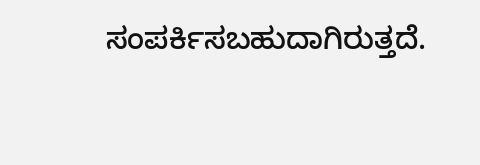ಸಂಪರ್ಕಿಸಬಹುದಾಗಿರುತ್ತದೆ.